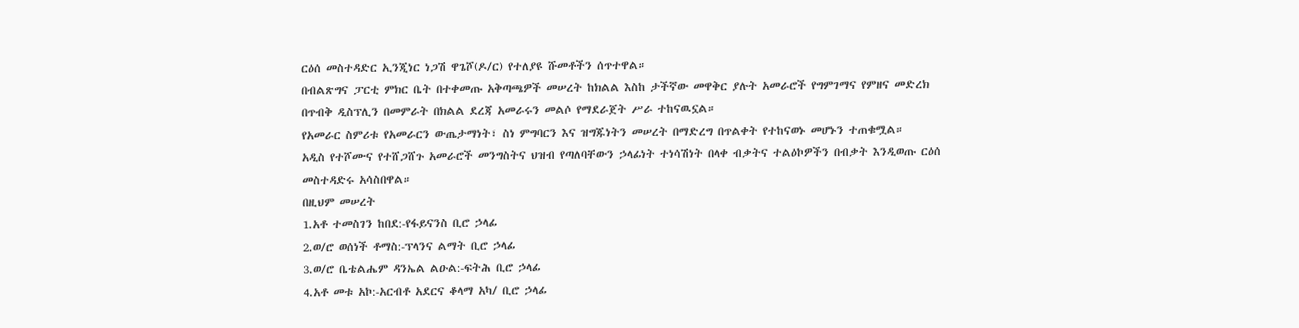ርዕሰ መስተዳድር ኢንጂነር ነጋሽ ዋጌሾ(ዶ/ር) የተለያዩ ሹመቶችን ሰጥተዋል።
በብልጽግና ፓርቲ ምክር ቤት በተቀመጡ አቅጣጫዎች መሠረት ከክልል እስከ ታችኛው መዋቅር ያሉት አመራሮች የግምገማና የምዘና መድረክ በጥብቅ ዲስፕሊን በመምራት በክልል ደረጃ አመራሩን መልሶ የማደራጀት ሥራ ተከናዉኗል።
የአመራር ስምሪቱ የአመራርን ውጤታማነት፣ ስነ ምግባርን እና ዝግጁነትን መሠረት በማድረግ በጥልቀት የተከናወኑ መሆኑን ተጠቁሟል።
አዲስ የተሾሙና የተሸጋሸጉ አመራሮች መንግስትና ህዝብ የጣለባቸውን ኃላፊነት ተነሳሽነት በላቀ ብቃትና ተልዕኮዎችን በብቃት እንዲወጡ ርዕሰ መስተዳድሩ አሳስበዋል።
በዚህም መሠረት
1.አቶ ተመስገን ከበደ:-የፋይናንስ ቢሮ ኃላፊ
2.ወ/ሮ ወሰነች ቶማስ:-ፕላንና ልማት ቢሮ ኃላፊ
3.ወ/ሮ ቤቴልሔም ዳንኤል ልዑል:-ፍትሕ ቢሮ ኃላፊ
4.አቶ መቱ አኮ:-አርብቶ አደርና ቆላማ አካ/ ቢሮ ኃላፊ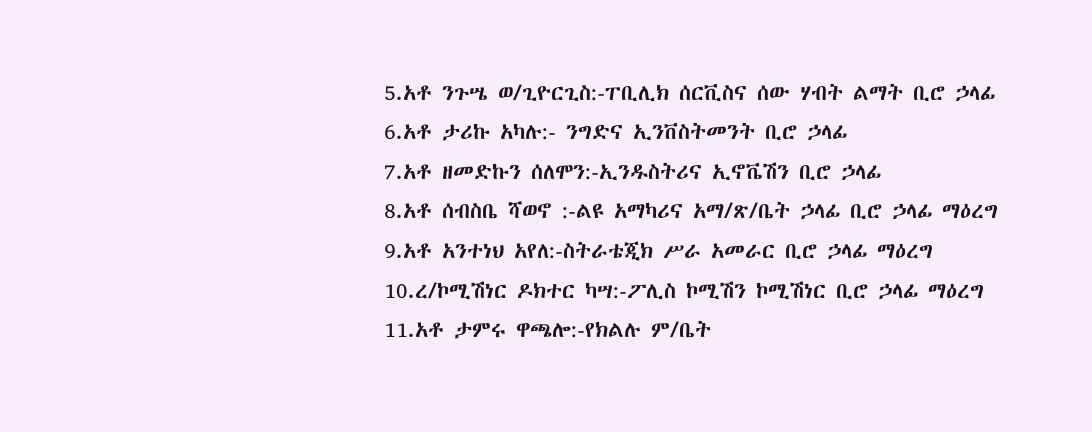5.አቶ ንጉሤ ወ/ጊዮርጊስ:-ፐቢሊክ ሰርቪስና ሰው ሃብት ልማት ቢሮ ኃላፊ
6.አቶ ታሪኩ አካሉ:- ንግድና ኢንቨስትመንት ቢሮ ኃላፊ
7.አቶ ዘመድኩን ሰለሞን:-ኢንዱስትሪና ኢኖቬሽን ቢሮ ኃላፊ
8.አቶ ሰብስቤ ሻወኖ :-ልዩ አማካሪና አማ/ጽ/ቤት ኃላፊ ቢሮ ኃላፊ ማዕረግ
9.አቶ አንተነህ አየለ:-ስትራቴጂክ ሥራ አመራር ቢሮ ኃላፊ ማዕረግ
10.ረ/ኮሚሽነር ዶክተር ካሣ:-ፖሊስ ኮሚሽን ኮሚሽነር ቢሮ ኃላፊ ማዕረግ
11.አቶ ታምሩ ዋጫሎ:-የክልሉ ም/ቤት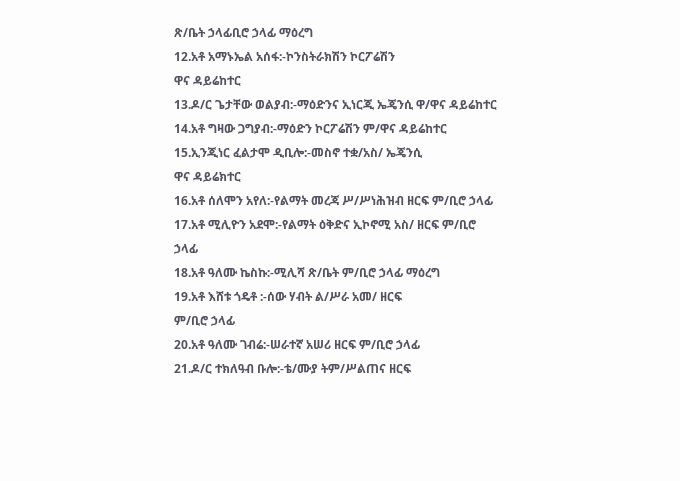ጽ/ቤት ኃላፊቢሮ ኃላፊ ማዕረግ
12.አቶ አማኑኤል አሰፋ:-ኮንስትራክሽን ኮርፖሬሽን
ዋና ዳይሬከተር
13.ዶ/ር ጌታቸው ወልያብ:-ማዕድንና ኢነርጂ ኤጄንሲ ዋ/ዋና ዳይሬከተር
14.አቶ ግዛው ጋግያብ:-ማዕድን ኮርፖሬሽን ም/ዋና ዳይሬከተር
15.ኢንጂነር ፈልታሞ ዲቢሎ:-መስኖ ተቋ/አስ/ ኤጄንሲ
ዋና ዳይሬክተር
16.አቶ ሰለሞን አየለ:-የልማት መረጃ ሥ/ሥነሕዝብ ዘርፍ ም/ቢሮ ኃላፊ
17.አቶ ሚሊዮን አደሞ:-የልማት ዕቅድና ኢኮኖሚ አስ/ ዘርፍ ም/ቢሮ ኃላፊ
18.አቶ ዓለሙ ኬስኩ:-ሚሊሻ ጽ/ቤት ም/ቢሮ ኃላፊ ማዕረግ
19.አቶ እሸቱ ጎዴቶ :-ሰው ሃብት ል/ሥራ አመ/ ዘርፍ
ም/ቢሮ ኃላፊ
20.አቶ ዓለሙ ገብሬ:-ሠራተኛ አሠሪ ዘርፍ ም/ቢሮ ኃላፊ
21.ዶ/ር ተክለዓብ ቡሎ:-ቴ/ሙያ ትም/ሥልጠና ዘርፍ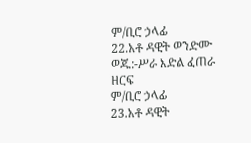ም/ቢሮ ኃላፊ
22.አቶ ዳዊት ወንድሙ ወጁ:-ሥራ እድል ፈጠራ ዘርፍ
ም/ቢሮ ኃላፊ
23.አቶ ዳዊት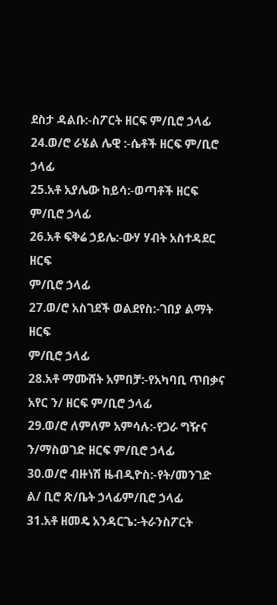ደስታ ዳልቡ:-ስፖርት ዘርፍ ም/ቢሮ ኃላፊ
24.ወ/ሮ ራሄል ሌዊ :-ሴቶች ዘርፍ ም/ቢሮ ኃላፊ
25.አቶ አያሌው ከይሳ:-ወጣቶች ዘርፍ ም/ቢሮ ኃላፊ
26.አቶ ፍቅሬ ኃይሌ:-ውሃ ሃብት አስተዳደር ዘርፍ
ም/ቢሮ ኃላፊ
27.ወ/ሮ አስገደች ወልደየስ:-ገበያ ልማት ዘርፍ
ም/ቢሮ ኃላፊ
28.አቶ ማሙሸት አምበቻ:-የአካባቢ ጥበቃና አየር ን/ ዘርፍ ም/ቢሮ ኃላፊ
29.ወ/ሮ ለምለም አምሳሉ:-የጋራ ግዥና ን/ማስወገድ ዘርፍ ም/ቢሮ ኃላፊ
30.ወ/ሮ ብዙነሽ ዜብዲዮስ:-የት/መንገድ ል/ ቢሮ ጽ/ቤት ኃላፊም/ቢሮ ኃላፊ
31.አቶ ዘመዴ አንዳርጌ:-ትራንስፖርት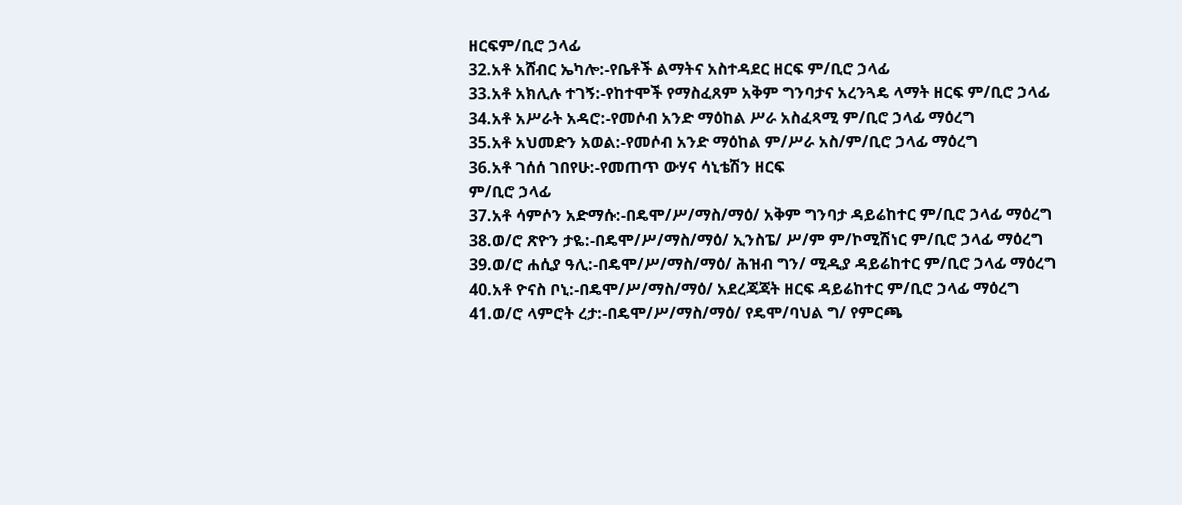ዘርፍም/ቢሮ ኃላፊ
32.አቶ አሸብር ኤካሎ:-የቤቶች ልማትና አስተዳደር ዘርፍ ም/ቢሮ ኃላፊ
33.አቶ አክሊሉ ተገኝ:-የከተሞች የማስፈጸም አቅም ግንባታና አረንጓዴ ላማት ዘርፍ ም/ቢሮ ኃላፊ
34.አቶ አሥራት አዳሮ:-የመሶብ አንድ ማዕከል ሥራ አስፈጻሚ ም/ቢሮ ኃላፊ ማዕረግ
35.አቶ አህመድን አወል:-የመሶብ አንድ ማዕከል ም/ሥራ አስ/ም/ቢሮ ኃላፊ ማዕረግ
36.አቶ ገሰሰ ገበየሁ:-የመጠጥ ውሃና ሳኒቴሽን ዘርፍ
ም/ቢሮ ኃላፊ
37.አቶ ሳምሶን አድማሱ:-በዴሞ/ሥ/ማስ/ማዕ/ አቅም ግንባታ ዳይሬከተር ም/ቢሮ ኃላፊ ማዕረግ
38.ወ/ሮ ጽዮን ታዬ:-በዴሞ/ሥ/ማስ/ማዕ/ ኢንስፔ/ ሥ/ም ም/ኮሚሽነር ም/ቢሮ ኃላፊ ማዕረግ
39.ወ/ሮ ሐሲያ ዓሊ:-በዴሞ/ሥ/ማስ/ማዕ/ ሕዝብ ግን/ ሚዲያ ዳይሬከተር ም/ቢሮ ኃላፊ ማዕረግ
40.አቶ ዮናስ ቦኒ:-በዴሞ/ሥ/ማስ/ማዕ/ አደረጃጃት ዘርፍ ዳይሬከተር ም/ቢሮ ኃላፊ ማዕረግ
41.ወ/ሮ ላምሮት ረታ:-በዴሞ/ሥ/ማስ/ማዕ/ የዴሞ/ባህል ግ/ የምርጫ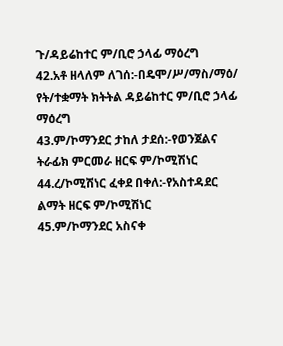ጉ/ዳይሬከተር ም/ቢሮ ኃላፊ ማዕረግ
42.አቶ ዘላለም ለገሰ:-በዴሞ/ሥ/ማስ/ማዕ/ የት/ተቋማት ክትትል ዳይሬከተር ም/ቢሮ ኃላፊ ማዕረግ
43.ም/ኮማንደር ታከለ ታደሰ:-የወንጀልና ትራፊክ ምርመራ ዘርፍ ም/ኮሚሽነር
44.ረ/ኮሚሽነር ፈቀደ በቀለ:-የአስተዳደር ልማት ዘርፍ ም/ኮሚሽነር
45.ም/ኮማንደር አስናቀ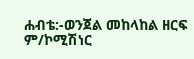ሐብቴ:-ወንጀል መከላከል ዘርፍ ም/ኮሚሽነር